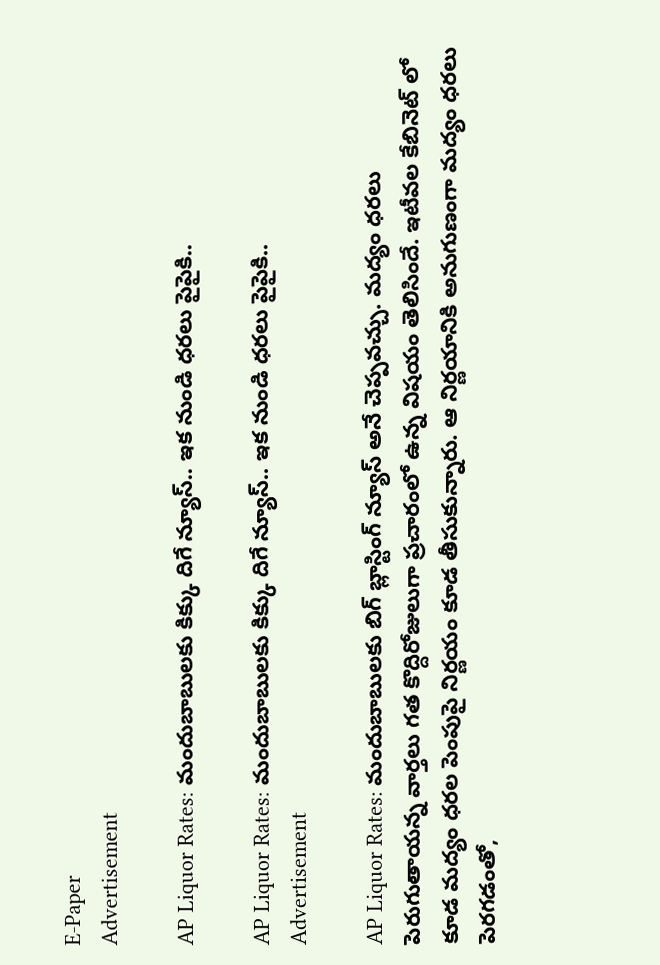E-Paper
Advertisement

AP Liquor Rates: మందుబాబులకు కిక్కు దిగే న్యూస్.. ఇక నుండి ధరలు పైపైకి..

AP Liquor Rates: మందుబాబులకు కిక్కు దిగే న్యూస్.. ఇక నుండి ధరలు పైపైకి..
Advertisement

AP Liquor Rates: మందుబాబులకు బిగ్ బ్లాస్టింగ్ న్యూస్ అనే చెప్పవచ్చు. మద్యం ధరలు పెరుగుతాయన్న వార్తలు గత కొద్దిరోజులుగా ప్రచారంలో ఉన్న విషయం తెలిసిందే. ఇటీవల కేబినెట్ లో కూడ మద్యం ధరల పెంపుపై నిర్ణయం కూడ తీసుకున్నారు. ఆ నిర్ణయానికి అనుగుణంగా మద్యం ధరలు పెరగడంతో,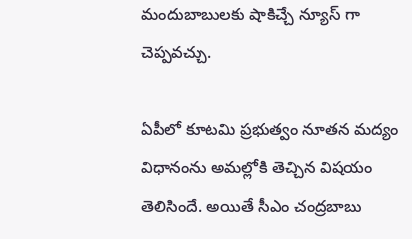మందుబాబులకు షాకిచ్చే న్యూస్ గా చెప్పవచ్చు.

ఏపీలో కూటమి ప్రభుత్వం నూతన మద్యం విధానంను అమల్లోకి తెచ్చిన విషయం తెలిసిందే. అయితే సీఎం చంద్రబాబు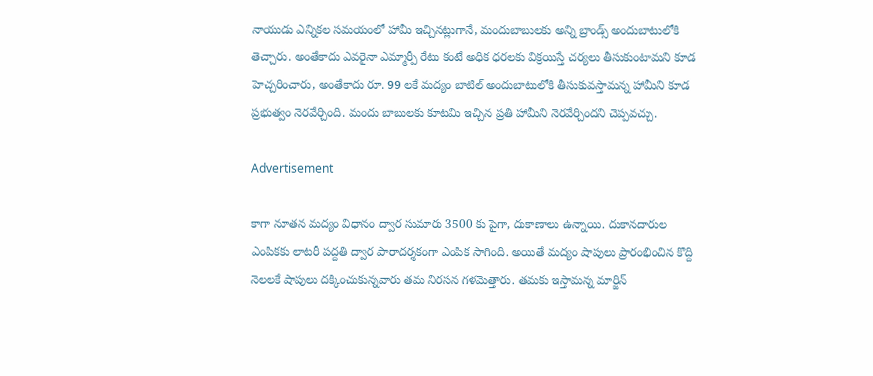నాయుడు ఎన్నికల సమయంలో హామీ ఇచ్చినట్లుగానే, మందుబాబులకు అన్ని బ్రాండ్స్ అందుబాటులోకి తెచ్చారు. అంతేకాదు ఎవరైనా ఎమ్మార్పీ రేటు కంటే అధిక ధరలకు విక్రయిస్తే చర్యలు తీసుకుంటామని కూడ హెచ్చరించారు, అంతేకాదు రూ. 99 లకే మద్యం బాటిల్ అందుబాటులోకి తీసుకువస్తామన్న హామీని కూడ ప్రభుత్వం నెరవేర్చింది. మందు బాబులకు కూటమి ఇచ్చిన ప్రతి హామీని నెరవేర్చిందని చెప్పవచ్చు.

Advertisement

కాగా నూతన మద్యం విధానం ద్వార సుమారు 3500 కు పైగా, దుకాణాలు ఉన్నాయి. దుకానదారుల ఎంపికకు లాటరీ పద్దతి ద్వార పారాదర్శకంగా ఎంపిక సాగింది. అయితే మద్యం షాపులు ప్రారంభించిన కొద్ది నెలలకే షాపులు దక్కించుకున్నవారు తమ నిరసన గళమెత్తారు. తమకు ఇస్తామన్న మార్జిన్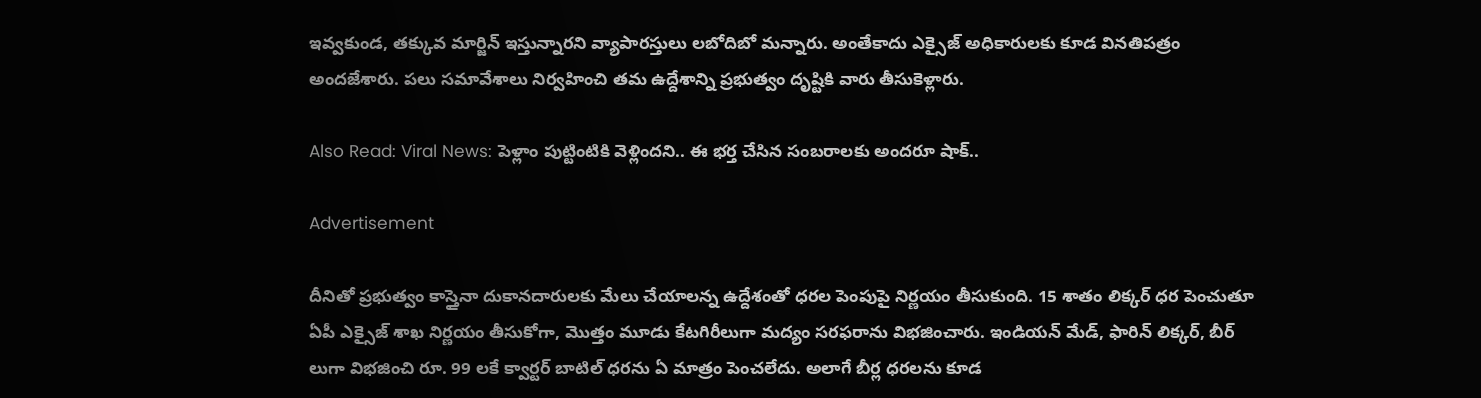ఇవ్వకుండ, తక్కువ మార్జిన్ ఇస్తున్నారని వ్యాపారస్తులు లబోదిబో మన్నారు. అంతేకాదు ఎక్సైజ్ అధికారులకు కూడ వినతిపత్రం అందజేశారు. పలు సమావేశాలు నిర్వహించి తమ ఉద్దేశాన్ని ప్రభుత్వం దృష్టికి వారు తీసుకెళ్లారు.

Also Read: Viral News: పెళ్లాం పుట్టింటికి వెళ్లిందని.. ఈ భర్త చేసిన సంబరాలకు అందరూ షాక్..

Advertisement

దీనితో ప్రభుత్వం కాస్తైనా దుకానదారులకు మేలు చేయాలన్న ఉద్దేశంతో ధరల పెంపుపై నిర్ణయం తీసుకుంది. 15 శాతం లిక్కర్‌ ధర పెంచుతూ ఏపీ ఎక్సైజ్‌ శాఖ నిర్ణయం తీసుకోగా, మొత్తం మూడు కేటగిరీలుగా మద్యం సరఫరాను విభజించారు. ఇండియన్‌ మేడ్‌, ఫారిన్‌ లిక్కర్‌, బీర్‌ లుగా విభజించి రూ. 99 లకే క్వార్టర్ బాటిల్ ధరను ఏ మాత్రం పెంచలేదు. అలాగే బీర్ల ధరలను కూడ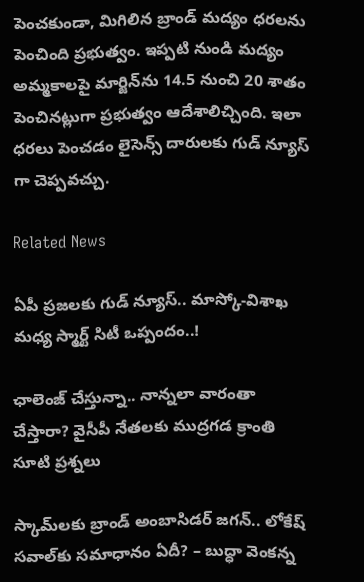పెంచకుండా, మిగిలిన బ్రాండ్ మద్యం ధరలను పెంచింది ప్రభుత్వం. ఇప్పటి నుండి మద్యం అమ్మకాలపై మార్జిన్‌ను 14.5 నుంచి 20 శాతం పెంచినట్లుగా ప్రభుత్వం ఆదేశాలిచ్చింది. ఇలా ధరలు పెంచడం లైసెన్స్ దారులకు గుడ్ న్యూస్ గా చెప్పవచ్చు.

Related News

ఏపీ ప్రజలకు గుడ్ న్యూస్.. మాస్కో-విశాఖ మధ్య స్మార్ట్ సిటీ ఒప్పందం..!

ఛాలెంజ్ చేస్తున్నా.. నాన్నలా వారంతా చేస్తారా? వైసీపీ నేతలకు ముద్రగడ క్రాంతి సూటి ప్రశ్నలు

స్కామ్‌లకు బ్రాండ్ అంబాసిడర్ జగన్.. లోకేష్ సవాల్‌కు సమాధానం ఏదీ? – బుద్ధా వెంకన్న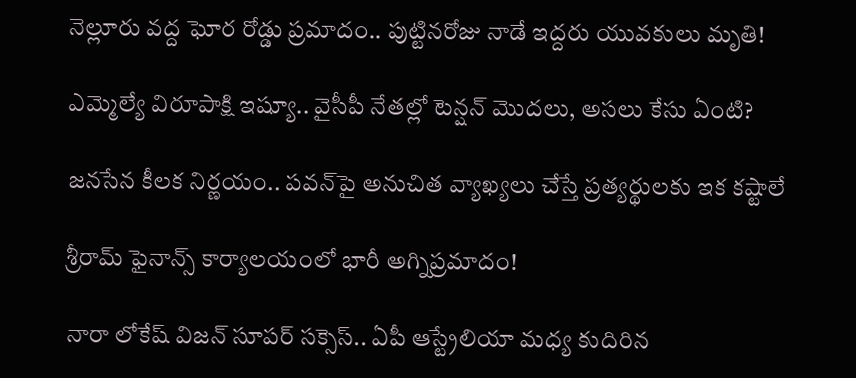నెల్లూరు వద్ద ఘోర రోడ్డు ప్రమాదం.. పుట్టినరోజు నాడే ఇద్దరు యువకులు మృతి!

ఎమ్మెల్యే విరూపాక్షి ఇష్యూ.. వైసీపీ నేతల్లో టెన్షన్ మొదలు, అసలు కేసు ఏంటి?

జనసేన కీలక నిర్ణయం.. పవన్‌పై అనుచిత వ్యాఖ్యలు చేస్తే ప్రత్యర్థులకు ఇక కష్టాలే

శ్రీరామ్ ఫైనాన్స్ కార్యాలయంలో భారీ అగ్నిప్రమాదం!

నారా లోకేష్ విజన్ సూపర్ సక్సెస్.. ఏపీ ఆస్ట్రేలియా మధ్య కుదిరిన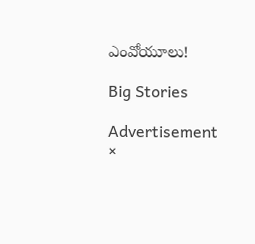ఎంవోయూలు!

Big Stories

Advertisement
×